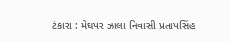ટંકારા : મેઘપર ઝાલા નિવાસી પ્રતાપસિંહ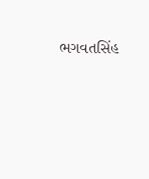ભગવતસિંહ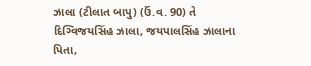ઝાલા (ટીલાત બાપુ) (ઉં.વ. 90) તે દિગ્વિજયસિંહ ઝાલા, જયપાલસિંહ ઝાલાના પિતા,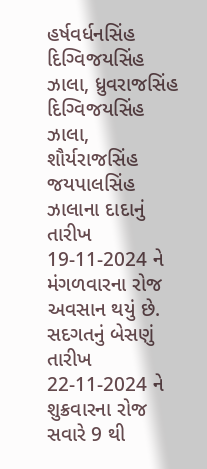હર્ષવર્ધનસિંહ દિગ્વિજયસિંહ ઝાલા, ધ્રુવરાજસિંહ દિગ્વિજયસિંહ ઝાલા, શૌર્યરાજસિંહ જયપાલસિંહ ઝાલાના દાદાનું તારીખ 19-11-2024 ને મંગળવારના રોજ અવસાન થયું છે. સદગતનું બેસણું તારીખ 22-11-2024 ને શુક્રવારના રોજ સવારે 9 થી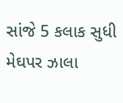સાંજે 5 કલાક સુધી મેઘપર ઝાલા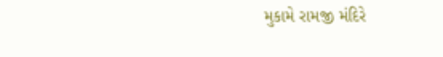મુકામે રામજી મંદિરે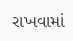રાખવામાં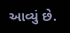આવ્યું છે.